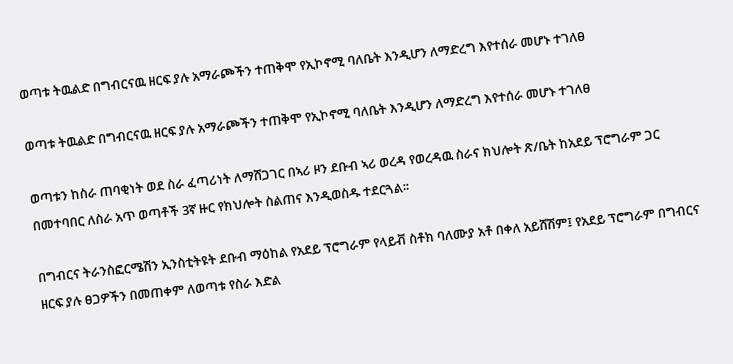ወጣቱ ትዉልድ በግብርናዉ ዘርፍ ያሉ አማራጮችን ተጠቅሞ የኢኮኖሚ ባለቤት እንዲሆን ለማድረግ እየተሰራ መሆኑ ተገለፀ

ወጣቱ ትዉልድ በግብርናዉ ዘርፍ ያሉ አማራጮችን ተጠቅሞ የኢኮኖሚ ባለቤት እንዲሆን ለማድረግ እየተሰራ መሆኑ ተገለፀ

ወጣቱን ከስራ ጠባቂነት ወደ ስራ ፈጣሪነት ለማሸጋገር በኣሪ ዞን ደቡብ ኣሪ ወረዳ የወረዳዉ ስራና ክህሎት ጽ/ቤት ከአደይ ፕሮግራም ጋር በመተባበር ለስራ አጥ ወጣቶች 3ኛ ዙር የክህሎት ስልጠና እንዲወስዱ ተደርጓል፡፡

በግብርና ትራንስፎርሜሽን ኢንስቲትዩት ደቡብ ማዕከል የአደይ ፕሮግራም የላይቭ ስቶክ ባለሙያ አቶ በቀለ አይሸሽም፤ የአደይ ፕሮግራም በግብርና ዘርፍ ያሉ ፀጋዎችን በመጠቀም ለወጣቱ የስራ እድል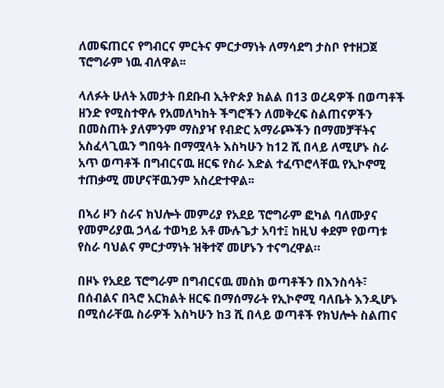ለመፍጠርና የግብርና ምርትና ምርታማነት ለማሳደግ ታስቦ የተዘጋጀ ፕሮግራም ነዉ ብለዋል፡፡

ላለፉት ሁለት አመታት በደቡብ ኢትዮጵያ ክልል በ13 ወረዳዎች በወጣቶች ዘንድ የሚስተዋሉ የአመለካከት ችግሮችን ለመቅረፍ ስልጠናዎችን በመስጠት ያለምንም ማስያዣ የብድር አማራጮችን በማመቻቸትና አስፈላጊዉን ግበዓት በማሟላት እስካሁን ከ12 ሺ በላይ ለሚሆኑ ስራ አጥ ወጣቶች በግብርናዉ ዘርፍ የስራ እድል ተፈጥሮላቸዉ የኢኮኖሚ ተጠቃሚ መሆናቸዉንም አስረድተዋል፡፡

በኣሪ ዞን ስራና ክህሎት መምሪያ የአደይ ፕሮግራም ፎካል ባለሙያና የመምሪያዉ ኃላፊ ተወካይ አቶ ሙሉጌታ አባተ፤ ከዚህ ቀደም የወጣቱ የስራ ባህልና ምርታማነት ዝቅተኛ መሆኑን ተናግረዋል።

በዞኑ የአደይ ፕሮግራም በግብርናዉ መስክ ወጣቶችን በእንስሳት፣ በሰብልና በጓሮ አርክልት ዘርፍ በማሰማራት የኢኮኖሚ ባለቤት እንዲሆኑ በሚሰራቸዉ ስራዎች እስካሁን ከ3 ሺ በላይ ወጣቶች የክህሎት ስልጠና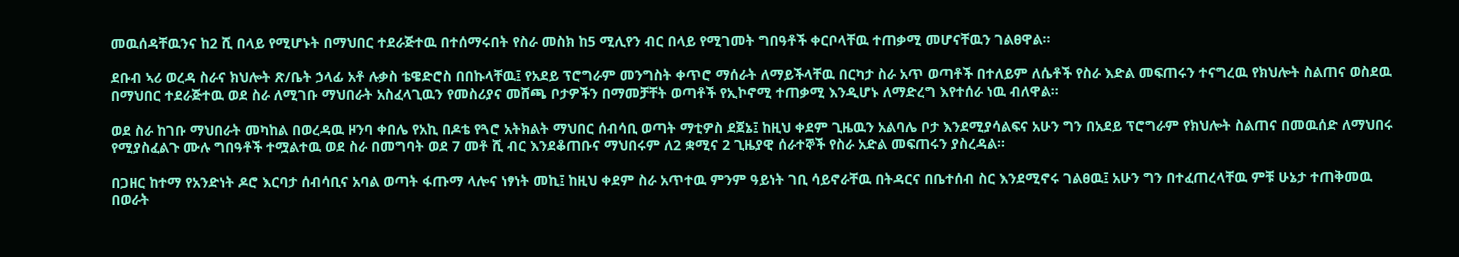መዉሰዳቸዉንና ከ2 ሺ በላይ የሚሆኑት በማህበር ተደራጅተዉ በተሰማሩበት የስራ መስክ ከ5 ሚሊየን ብር በላይ የሚገመት ግበዓቶች ቀርቦላቸዉ ተጠቃሚ መሆናቸዉን ገልፀዋል፡፡

ደቡብ ኣሪ ወረዳ ስራና ክህሎት ጽ/ቤት ኃላፊ አቶ ሉቃስ ቴዌድሮስ በበኩላቸዉ፤ የአደይ ፕሮግራም መንግስት ቀጥሮ ማሰራት ለማይችላቸዉ በርካታ ስራ አጥ ወጣቶች በተለይም ለሴቶች የስራ እድል መፍጠሩን ተናግረዉ የክህሎት ስልጠና ወስደዉ በማህበር ተደራጅተዉ ወደ ስራ ለሚገቡ ማህበራት አስፈላጊዉን የመስሪያና መሸጫ ቦታዎችን በማመቻቸት ወጣቶች የኢኮኖሚ ተጠቃሚ እንዲሆኑ ለማድረግ እየተሰራ ነዉ ብለዋል፡፡

ወደ ስራ ከገቡ ማህበራት መካከል በወረዳዉ ዞንባ ቀበሌ የአኪ በዶቴ የጓሮ አትክልት ማህበር ሰብሳቢ ወጣት ማቲዎስ ደጀኔ፤ ከዚህ ቀደም ጊዜዉን አልባሌ ቦታ እንደሚያሳልፍና አሁን ግን በአደይ ፕሮግራም የክህሎት ስልጠና በመዉሰድ ለማህበሩ የሚያስፈልጉ ሙሉ ግበዓቶች ተሟልተዉ ወደ ስራ በመግባት ወደ 7 መቶ ሺ ብር እንደቆጠቡና ማህበሩም ለ2 ቋሚና 2 ጊዜያዊ ሰራተኞች የስራ አድል መፍጠሩን ያስረዳል፡፡

በጋዘር ከተማ የአንድነት ዶሮ እርባታ ሰብሳቢና አባል ወጣት ፋጡማ ላሎና ነፃነት መኪ፤ ከዚህ ቀደም ስራ አጥተዉ ምንም ዓይነት ገቢ ሳይኖራቸዉ በትዳርና በቤተሰብ ስር እንደሚኖሩ ገልፀዉ፤ አሁን ግን በተፈጠረላቸዉ ምቹ ሁኔታ ተጠቅመዉ በወራት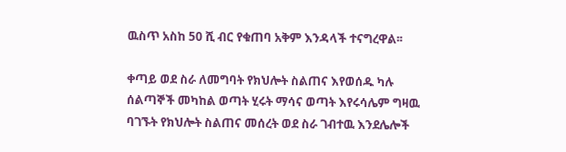ዉስጥ አስከ 50 ሺ ብር የቁጠባ አቅም እንዳላች ተናግረዋል፡፡

ቀጣይ ወደ ስራ ለመግባት የክህሎት ስልጠና እየወሰዱ ካሉ ሰልጣኞች መካከል ወጣት ሂሩት ማሳና ወጣት እየሩሳሌም ግዛዉ ባገኙት የክህሎት ስልጠና መሰረት ወደ ስራ ገብተዉ እንደሌሎች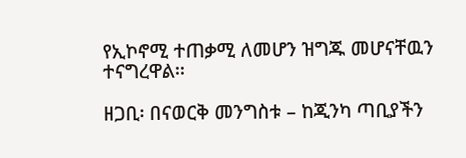የኢኮኖሚ ተጠቃሚ ለመሆን ዝግጁ መሆናቸዉን ተናግረዋል፡፡

ዘጋቢ፡ በናወርቅ መንግስቱ – ከጂንካ ጣቢያችን